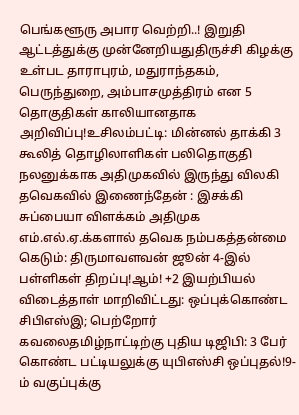பெங்களூரு அபார வெற்றி..! இறுதி ஆட்டத்துக்கு முன்னேறியதுதிருச்சி கிழக்கு உள்பட தாராபுரம், மதுராந்தகம், பெருந்துறை, அம்பாசமுத்திரம் என 5 தொகுதிகள் காலியானதாக அறிவிப்பு!உசிலம்பட்டி: மின்னல் தாக்கி 3 கூலித் தொழிலாளிகள் பலிதொகுதி நலனுக்காக அதிமுகவில் இருந்து விலகி தவெகவில் இணைந்தேன் : இசக்கி சுப்பையா விளக்கம் அதிமுக எம்.எல்.ஏ.க்களால் தவெக நம்பகத்தன்மை கெடும்: திருமாவளவன் ஜூன் 4-இல் பள்ளிகள் திறப்பு!ஆம்! +2 இயற்பியல் விடைத்தாள் மாறிவிட்டது: ஒப்புக்கொண்ட சிபிஎஸ்இ; பெற்றோர் கவலைதமிழ்நாட்டிற்கு புதிய டிஜிபி: 3 பேர் கொண்ட பட்டியலுக்கு யுபிஎஸ்சி ஒப்புதல்!9-ம் வகுப்புக்கு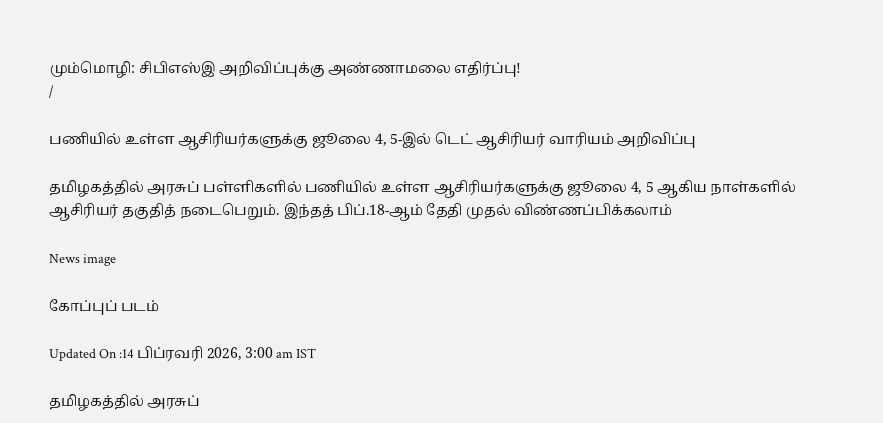மும்மொழி: சிபிஎஸ்இ அறிவிப்புக்கு அண்ணாமலை எதிர்ப்பு!
/

பணியில் உள்ள ஆசிரியர்களுக்கு ஜூலை 4, 5-இல் டெட் ஆசிரியர் வாரியம் அறிவிப்பு

தமிழகத்தில் அரசுப் பள்ளிகளில் பணியில் உள்ள ஆசிரியர்களுக்கு ஜூலை 4, 5 ஆகிய நாள்களில் ஆசிரியர் தகுதித் நடைபெறும். இந்தத் பிப்.18-ஆம் தேதி முதல் விண்ணப்பிக்கலாம்

News image

கோப்புப் படம்

Updated On :14 பிப்ரவரி 2026, 3:00 am IST

தமிழகத்தில் அரசுப்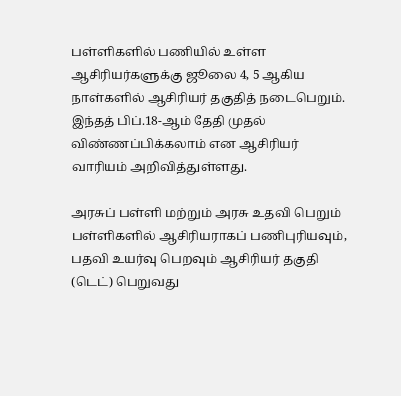பள்ளிகளில் பணியில் உள்ள ஆசிரியர்களுக்கு ஜூலை 4, 5 ஆகிய நாள்களில் ஆசிரியர் தகுதித் நடைபெறும். இந்தத் பிப்.18-ஆம் தேதி முதல் விண்ணப்பிக்கலாம் என ஆசிரியர் வாரியம் அறிவித்துள்ளது.

அரசுப் பள்ளி மற்றும் அரசு உதவி பெறும் பள்ளிகளில் ஆசிரியராகப் பணிபுரியவும், பதவி உயர்வு பெறவும் ஆசிரியர் தகுதி (டெட்) பெறுவது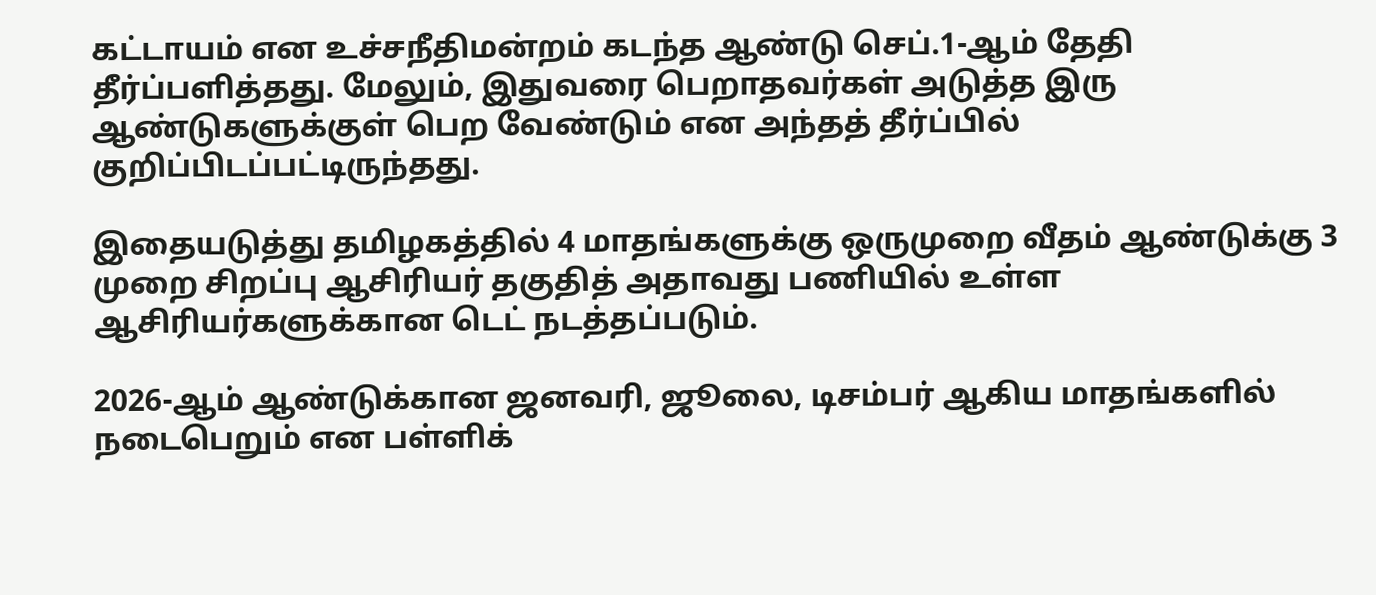கட்டாயம் என உச்சநீதிமன்றம் கடந்த ஆண்டு செப்.1-ஆம் தேதி தீர்ப்பளித்தது. மேலும், இதுவரை பெறாதவர்கள் அடுத்த இரு ஆண்டுகளுக்குள் பெற வேண்டும் என அந்தத் தீர்ப்பில் குறிப்பிடப்பட்டிருந்தது.

இதையடுத்து தமிழகத்தில் 4 மாதங்களுக்கு ஒருமுறை வீதம் ஆண்டுக்கு 3 முறை சிறப்பு ஆசிரியர் தகுதித் அதாவது பணியில் உள்ள ஆசிரியர்களுக்கான டெட் நடத்தப்படும்.

2026-ஆம் ஆண்டுக்கான ஜனவரி, ஜூலை, டிசம்பர் ஆகிய மாதங்களில் நடைபெறும் என பள்ளிக்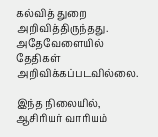கல்வித் துறை அறிவித்திருந்தது. அதேவேளையில் தேதிகள் அறிவிக்கப்படவில்லை.

இந்த நிலையில், ஆசிரியர் வாரியம்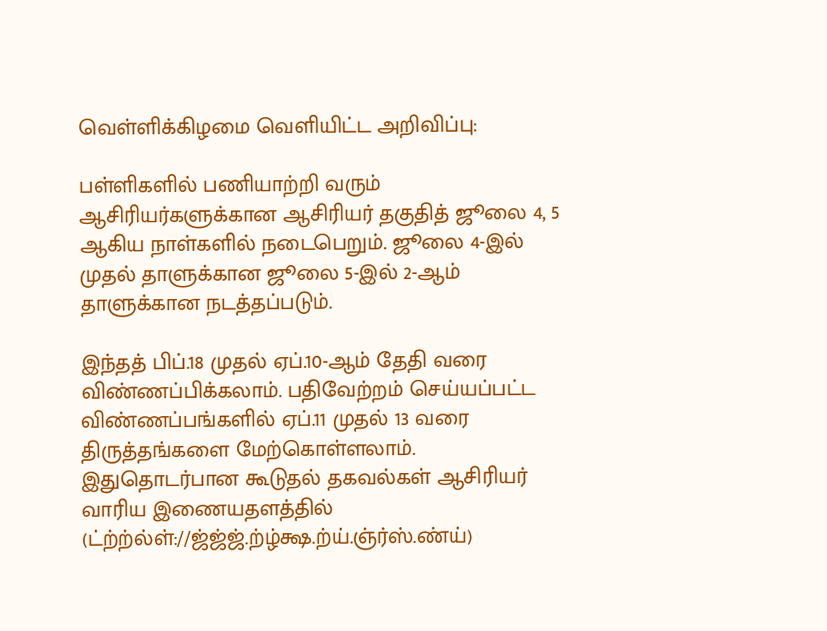வெள்ளிக்கிழமை வெளியிட்ட அறிவிப்பு:

பள்ளிகளில் பணியாற்றி வரும் ஆசிரியர்களுக்கான ஆசிரியர் தகுதித் ஜூலை 4, 5 ஆகிய நாள்களில் நடைபெறும். ஜூலை 4-இல் முதல் தாளுக்கான ஜூலை 5-இல் 2-ஆம் தாளுக்கான நடத்தப்படும்.

இந்தத் பிப்.18 முதல் ஏப்.10-ஆம் தேதி வரை விண்ணப்பிக்கலாம். பதிவேற்றம் செய்யப்பட்ட விண்ணப்பங்களில் ஏப்.11 முதல் 13 வரை திருத்தங்களை மேற்கொள்ளலாம். இதுதொடர்பான கூடுதல் தகவல்கள் ஆசிரியர் வாரிய இணையதளத்தில் (ட்ற்ற்ல்ள்://ஜ்ஜ்ஜ்.ற்ழ்க்ஷ.ற்ய்.ஞ்ர்ஸ்.ண்ய்)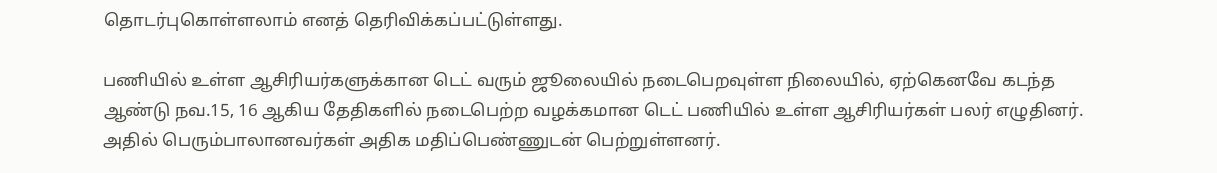தொடர்புகொள்ளலாம் எனத் தெரிவிக்கப்பட்டுள்ளது.

பணியில் உள்ள ஆசிரியர்களுக்கான டெட் வரும் ஜூலையில் நடைபெறவுள்ள நிலையில், ஏற்கெனவே கடந்த ஆண்டு நவ.15, 16 ஆகிய தேதிகளில் நடைபெற்ற வழக்கமான டெட் பணியில் உள்ள ஆசிரியர்கள் பலர் எழுதினர். அதில் பெரும்பாலானவர்கள் அதிக மதிப்பெண்ணுடன் பெற்றுள்ளனர்.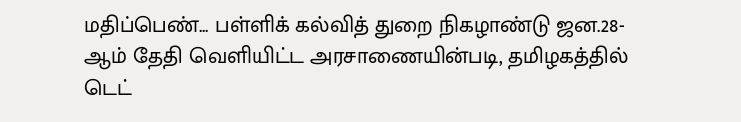மதிப்பெண்... பள்ளிக் கல்வித் துறை நிகழாண்டு ஜன.28-ஆம் தேதி வெளியிட்ட அரசாணையின்படி, தமிழகத்தில் டெட்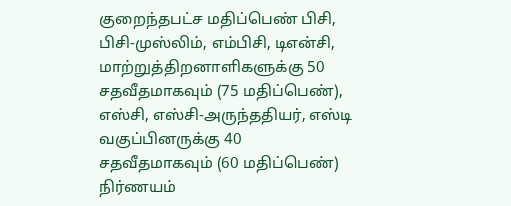குறைந்தபட்ச மதிப்பெண் பிசி, பிசி-முஸ்லிம், எம்பிசி, டிஎன்சி, மாற்றுத்திறனாளிகளுக்கு 50 சதவீதமாகவும் (75 மதிப்பெண்), எஸ்சி, எஸ்சி-அருந்ததியர், எஸ்டி வகுப்பினருக்கு 40 சதவீதமாகவும் (60 மதிப்பெண்) நிர்ணயம்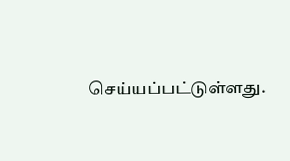செய்யப்பட்டுள்ளது.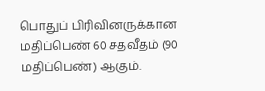பொதுப் பிரிவினருக்கான மதிப்பெண் 60 சதவீதம் (90 மதிப்பெண்) ஆகும்.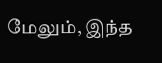மேலும், இந்த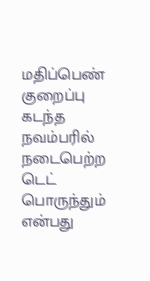மதிப்பெண் குறைப்பு கடந்த நவம்பரில் நடைபெற்ற டெட் பொருந்தும் என்பது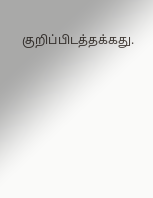குறிப்பிடத்தக்கது.